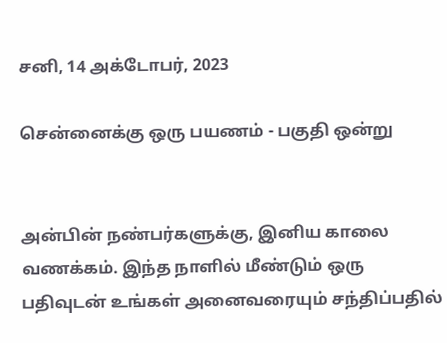சனி, 14 அக்டோபர், 2023

சென்னைக்கு ஒரு பயணம் - பகுதி ஒன்று


அன்பின் நண்பர்களுக்கு, இனிய காலை வணக்கம். இந்த நாளில் மீண்டும் ஒரு பதிவுடன் உங்கள் அனைவரையும் சந்திப்பதில்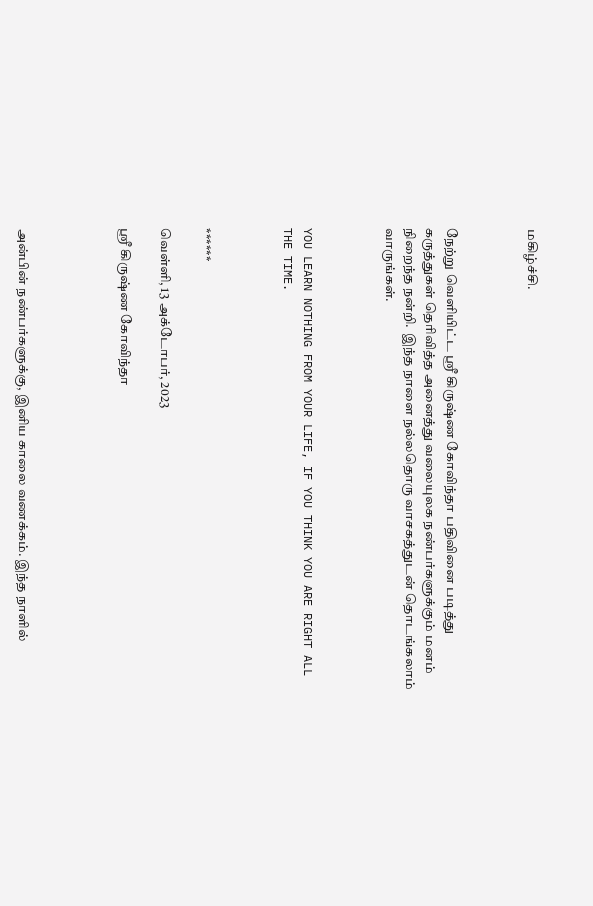மகிழ்ச்சி.



நேற்று வெளியிட்ட ஸ்ரீ கிருஷ்ண கோவிந்தா பதிவினை படித்து கருத்துகள் தெரிவித்த அனைத்து வலையுலக நண்பர்களுக்கும் மனம் நிறைந்த நன்றி.  இந்த நாளை நல்லதொரு வாசகத்துடன் தொடங்கலாம் வாருங்கள்.



YOU LEARN NOTHING FROM YOUR LIFE, IF YOU THINK YOU ARE RIGHT ALL THE TIME.



******

வெள்ளி, 13 அக்டோபர், 2023

ஸ்ரீ கிருஷ்ண கோவிந்தா




அன்பின் நண்பர்களுக்கு, இனிய காலை வணக்கம். இந்த நாளில்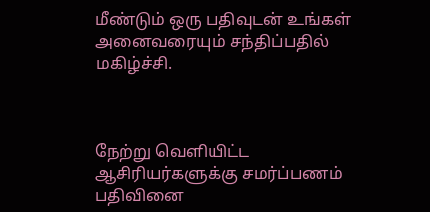மீண்டும் ஒரு பதிவுடன் உங்கள் அனைவரையும் சந்திப்பதில் மகிழ்ச்சி.



நேற்று வெளியிட்ட ஆசிரியர்களுக்கு சமர்ப்பணம் பதிவினை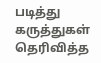படித்து கருத்துகள் தெரிவித்த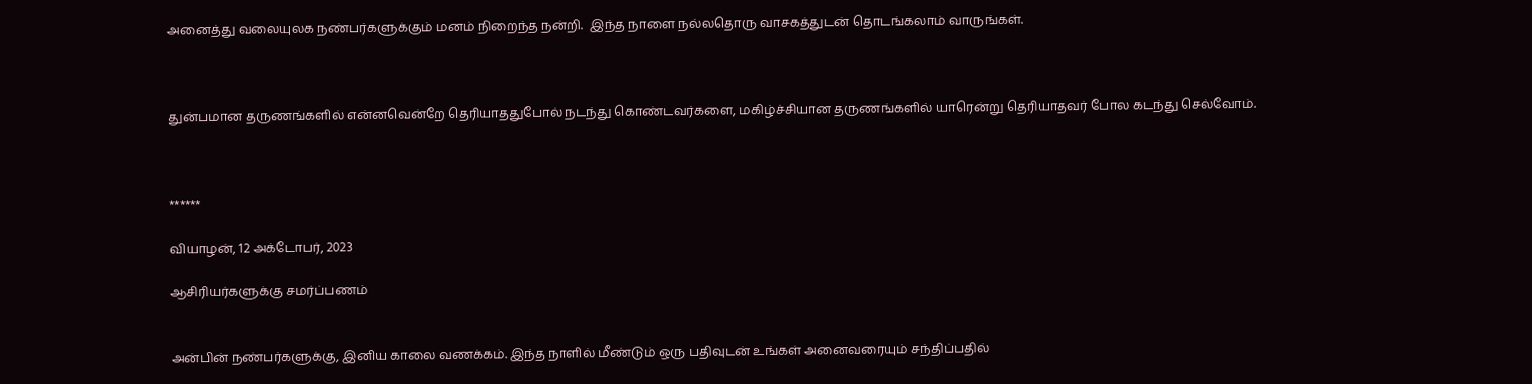அனைத்து வலையுலக நண்பர்களுக்கும் மனம் நிறைந்த நன்றி.  இந்த நாளை நல்லதொரு வாசகத்துடன் தொடங்கலாம் வாருங்கள்.



துன்பமான தருணங்களில் என்னவென்றே தெரியாததுபோல் நடந்து கொண்டவர்களை, மகிழ்ச்சியான தருணங்களில் யாரென்று தெரியாதவர் போல கடந்து செல்வோம்.



******

வியாழன், 12 அக்டோபர், 2023

ஆசிரியர்களுக்கு சமர்ப்பணம்


அன்பின் நண்பர்களுக்கு, இனிய காலை வணக்கம். இந்த நாளில் மீண்டும் ஒரு பதிவுடன் உங்கள் அனைவரையும் சந்திப்பதில்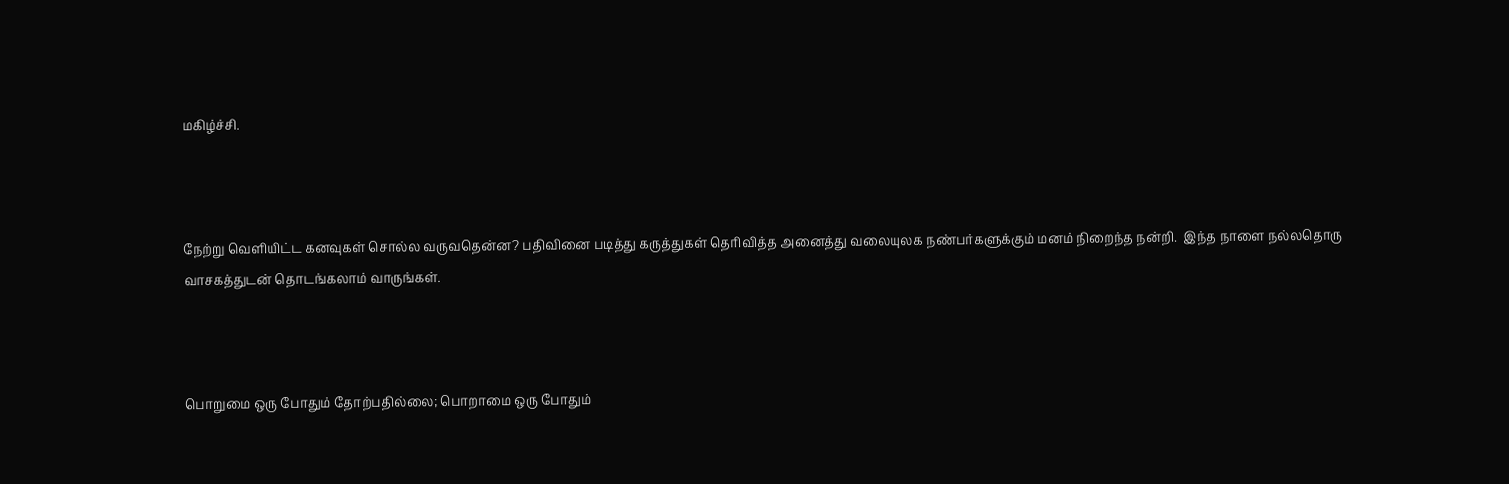மகிழ்ச்சி.



நேற்று வெளியிட்ட கனவுகள் சொல்ல வருவதென்ன? பதிவினை படித்து கருத்துகள் தெரிவித்த அனைத்து வலையுலக நண்பர்களுக்கும் மனம் நிறைந்த நன்றி.  இந்த நாளை நல்லதொரு வாசகத்துடன் தொடங்கலாம் வாருங்கள்.



பொறுமை ஒரு போதும் தோற்பதில்லை; பொறாமை ஒரு போதும்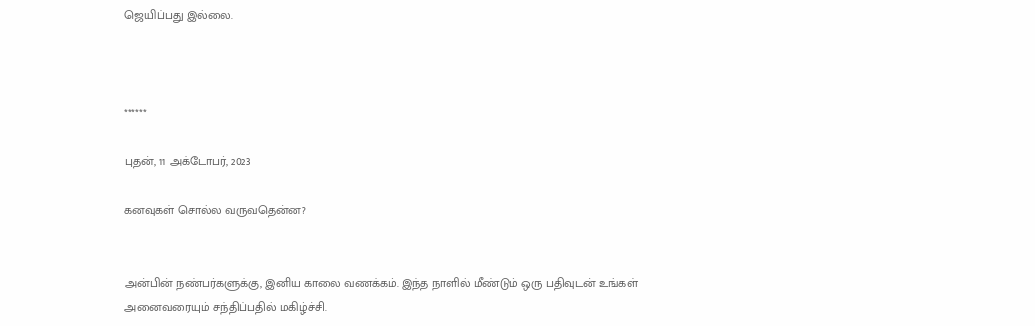ஜெயிப்பது இல்லை.



******

புதன், 11 அக்டோபர், 2023

கனவுகள் சொல்ல வருவதென்ன?


அன்பின் நண்பர்களுக்கு, இனிய காலை வணக்கம். இந்த நாளில் மீண்டும் ஒரு பதிவுடன் உங்கள் அனைவரையும் சந்திப்பதில் மகிழ்ச்சி.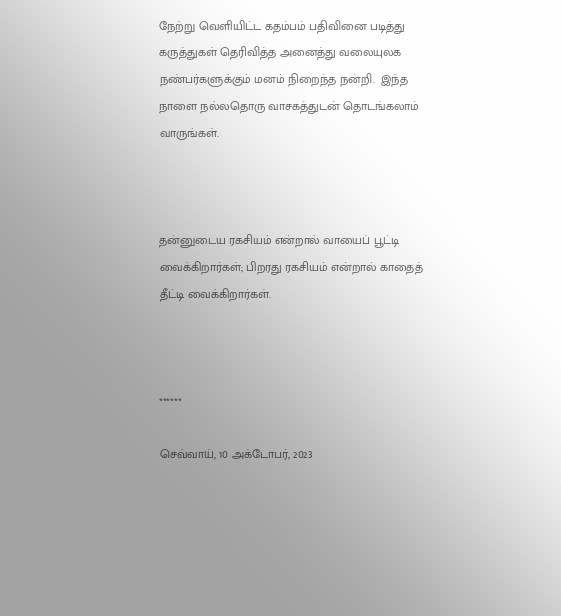நேற்று வெளியிட்ட கதம்பம் பதிவினை படித்து கருத்துகள் தெரிவித்த அனைத்து வலையுலக நண்பர்களுக்கும் மனம் நிறைந்த நன்றி.  இந்த நாளை நல்லதொரு வாசகத்துடன் தொடங்கலாம் வாருங்கள்.



தன்னுடைய ரகசியம் என்றால் வாயைப் பூட்டி வைக்கிறார்கள்; பிறரது ரகசியம் என்றால் காதைத் தீட்டி வைக்கிறார்கள்.



******

செவ்வாய், 10 அக்டோபர், 2023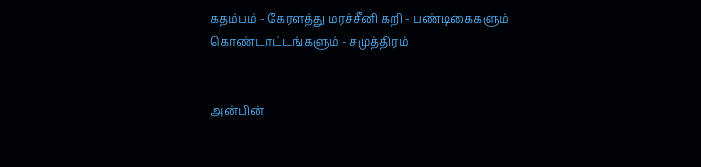கதம்பம் - கேரளத்து மரச்சீனி கறி - பண்டிகைகளும் கொண்டாட்டங்களும் - சமுத்திரம்


அன்பின்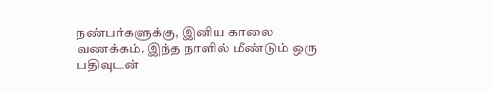நண்பர்களுக்கு, இனிய காலை வணக்கம். இந்த நாளில் மீண்டும் ஒரு பதிவுடன்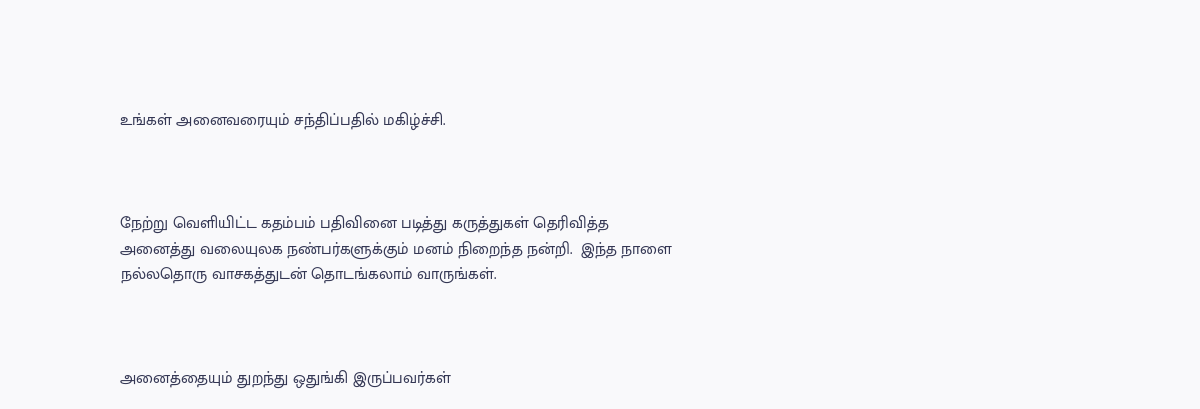உங்கள் அனைவரையும் சந்திப்பதில் மகிழ்ச்சி.



நேற்று வெளியிட்ட கதம்பம் பதிவினை படித்து கருத்துகள் தெரிவித்த அனைத்து வலையுலக நண்பர்களுக்கும் மனம் நிறைந்த நன்றி.  இந்த நாளை நல்லதொரு வாசகத்துடன் தொடங்கலாம் வாருங்கள்.



அனைத்தையும் துறந்து ஒதுங்கி இருப்பவர்கள்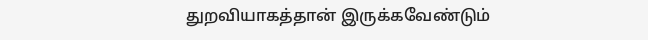துறவியாகத்தான் இருக்கவேண்டும்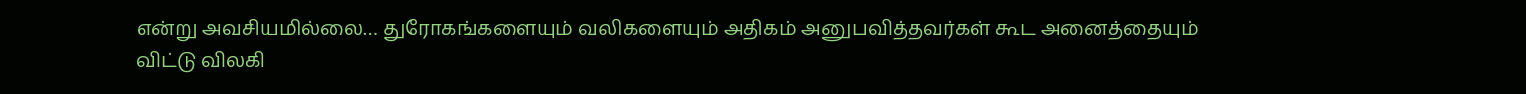என்று அவசியமில்லை… துரோகங்களையும் வலிகளையும் அதிகம் அனுபவித்தவர்கள் கூட அனைத்தையும் விட்டு விலகி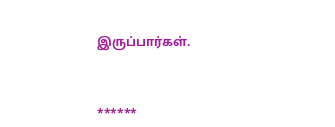இருப்பார்கள்.



******